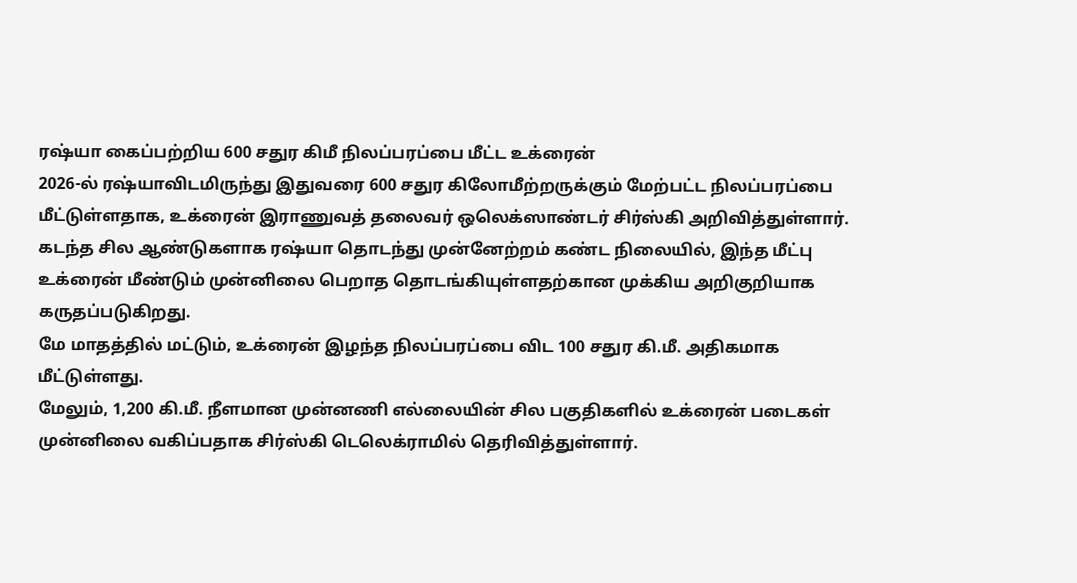ரஷ்யா கைப்பற்றிய 600 சதுர கிமீ நிலப்பரப்பை மீட்ட உக்ரைன்
2026-ல் ரஷ்யாவிடமிருந்து இதுவரை 600 சதுர கிலோமீற்றருக்கும் மேற்பட்ட நிலப்பரப்பை மீட்டுள்ளதாக, உக்ரைன் இராணுவத் தலைவர் ஒலெக்ஸாண்டர் சிர்ஸ்கி அறிவித்துள்ளார்.
கடந்த சில ஆண்டுகளாக ரஷ்யா தொடந்து முன்னேற்றம் கண்ட நிலையில், இந்த மீட்பு உக்ரைன் மீண்டும் முன்னிலை பெறாத தொடங்கியுள்ளதற்கான முக்கிய அறிகுறியாக கருதப்படுகிறது.
மே மாதத்தில் மட்டும், உக்ரைன் இழந்த நிலப்பரப்பை விட 100 சதுர கி.மீ. அதிகமாக மீட்டுள்ளது.
மேலும், 1,200 கி.மீ. நீளமான முன்னணி எல்லையின் சில பகுதிகளில் உக்ரைன் படைகள் முன்னிலை வகிப்பதாக சிர்ஸ்கி டெலெக்ராமில் தெரிவித்துள்ளார்.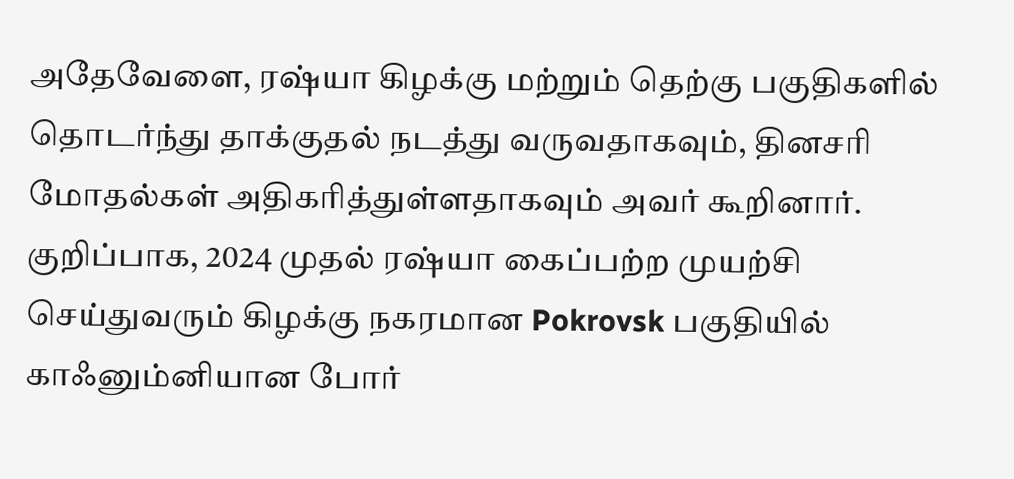அதேவேளை, ரஷ்யா கிழக்கு மற்றும் தெற்கு பகுதிகளில் தொடர்ந்து தாக்குதல் நடத்து வருவதாகவும், தினசரி மோதல்கள் அதிகரித்துள்ளதாகவும் அவர் கூறினார். குறிப்பாக, 2024 முதல் ரஷ்யா கைப்பற்ற முயற்சி செய்துவரும் கிழக்கு நகரமான Pokrovsk பகுதியில் காஃனும்னியான போர்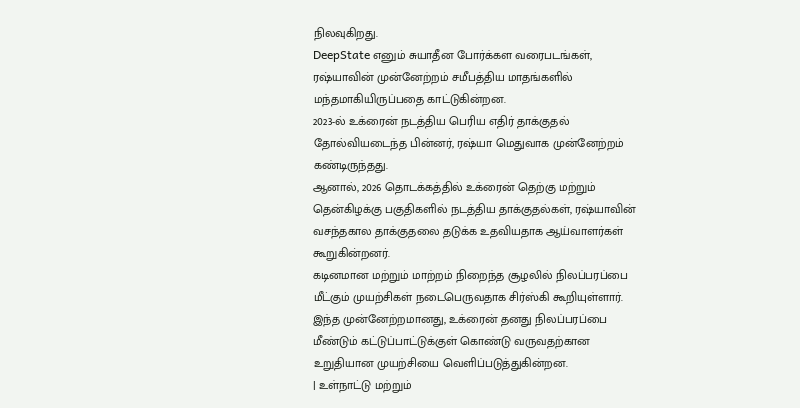நிலவுகிறது.
DeepState எனும் சுயாதீன போர்க்கள வரைபடங்கள், ரஷ்யாவின் முன்னேற்றம் சமீபத்திய மாதங்களில் மந்தமாகியிருப்பதை காட்டுகின்றன.
2023-ல் உக்ரைன் நடத்திய பெரிய எதிர் தாக்குதல் தோல்வியடைந்த பின்னர், ரஷ்யா மெதுவாக முன்னேற்றம் கண்டிருந்தது.
ஆனால், 2026 தொடக்கத்தில் உக்ரைன் தெற்கு மற்றும் தென்கிழக்கு பகுதிகளில் நடத்திய தாக்குதல்கள், ரஷ்யாவின் வசந்தகால தாக்குதலை தடுக்க உதவியதாக ஆய்வாளர்கள் கூறுகின்றனர்.
கடினமான மற்றும் மாற்றம் நிறைந்த சூழலில் நிலப்பரப்பை மீட்கும் முயற்சிகள் நடைபெருவதாக சிர்ஸ்கி கூறியுள்ளார்.
இந்த முன்னேற்றமானது, உக்ரைன் தனது நிலப்பரப்பை மீண்டும் கட்டுப்பாட்டுக்குள் கொண்டு வருவதற்கான உறுதியான முயற்சியை வெளிப்படுத்துகின்றன.
| உள்நாட்டு மற்றும்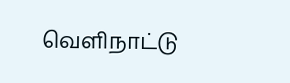வெளிநாட்டு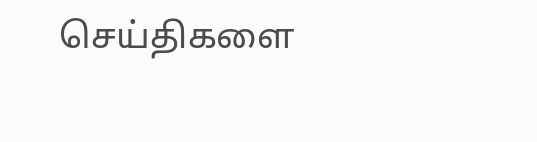செய்திகளை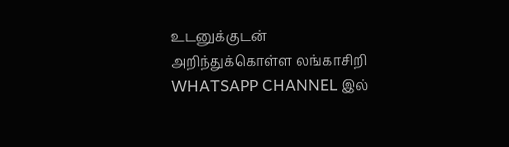உடனுக்குடன் அறிந்துக்கொள்ள லங்காசிறி WHATSAPP CHANNEL இல்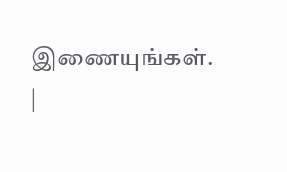இணையுங்கள். |